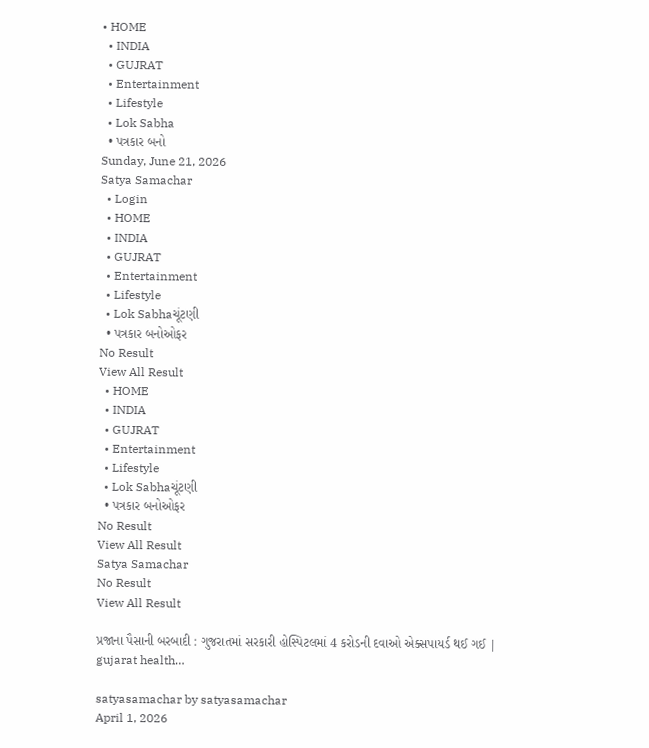• HOME
  • INDIA
  • GUJRAT
  • Entertainment
  • Lifestyle
  • Lok Sabha
  • પત્રકાર બનો
Sunday, June 21, 2026
Satya Samachar
  • Login
  • HOME
  • INDIA
  • GUJRAT
  • Entertainment
  • Lifestyle
  • Lok Sabhaચૂંટણી
  • પત્રકાર બનોઓફર
No Result
View All Result
  • HOME
  • INDIA
  • GUJRAT
  • Entertainment
  • Lifestyle
  • Lok Sabhaચૂંટણી
  • પત્રકાર બનોઓફર
No Result
View All Result
Satya Samachar
No Result
View All Result

પ્રજાના પૈસાની બરબાદી : ગુજરાતમાં સરકારી હોસ્પિટલમાં 4 કરોડની દવાઓ એક્સપાયર્ડ થઈ ગઈ | gujarat health…

satyasamachar by satyasamachar
April 1, 2026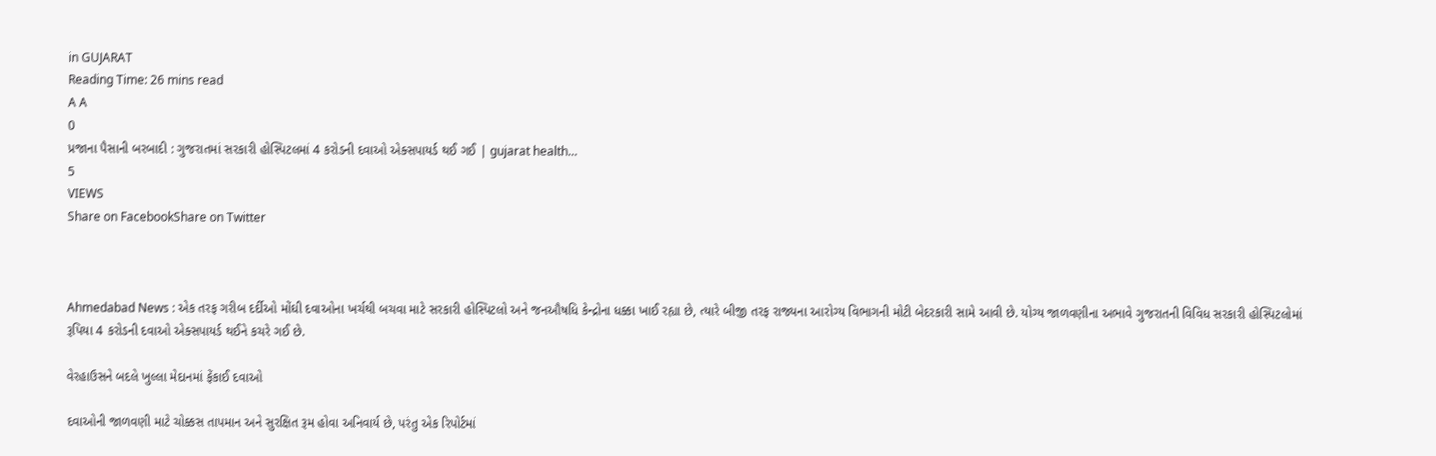in GUJARAT
Reading Time: 26 mins read
A A
0
પ્રજાના પૈસાની બરબાદી : ગુજરાતમાં સરકારી હોસ્પિટલમાં 4 કરોડની દવાઓ એક્સપાયર્ડ થઈ ગઈ | gujarat health…
5
VIEWS
Share on FacebookShare on Twitter



Ahmedabad News : એક તરફ ગરીબ દર્દીઓ મોંઘી દવાઓના ખર્ચથી બચવા માટે સરકારી હોસ્પિટલો અને જનઔષધિ કેન્દ્રોના ધક્કા ખાઈ રહ્યા છે, ત્યારે બીજી તરફ રાજ્યના આરોગ્ય વિભાગની મોટી બેદરકારી સામે આવી છે. યોગ્ય જાળવણીના અભાવે ગુજરાતની વિવિધ સરકારી હોસ્પિટલોમાં રૂપિયા 4 કરોડની દવાઓ એક્સપાયર્ડ થઈને કચરે ગઈ છે.

વેરહાઉસને બદલે ખુલ્લા મેદાનમાં ફેંકાઈ દવાઓ

દવાઓની જાળવણી માટે ચોક્કસ તાપમાન અને સુરક્ષિત રૂમ હોવા અનિવાર્ય છે, પરંતુ એક રિપોર્ટમાં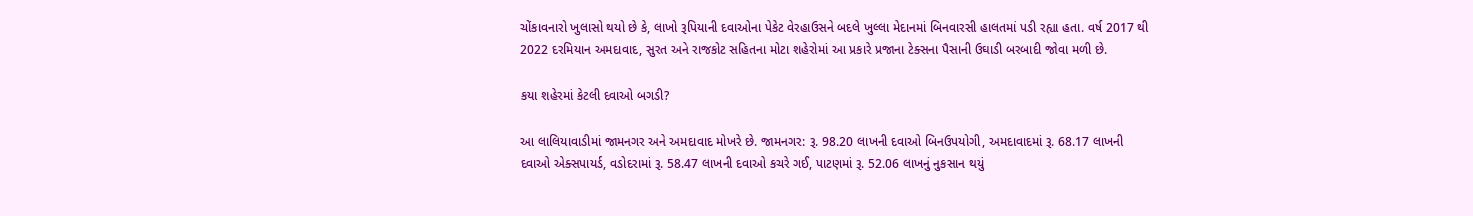ચોંકાવનારો ખુલાસો થયો છે કે, લાખો રૂપિયાની દવાઓના પેકેટ વેરહાઉસને બદલે ખુલ્લા મેદાનમાં બિનવારસી હાલતમાં પડી રહ્યા હતા. વર્ષ 2017 થી 2022 દરમિયાન અમદાવાદ, સુરત અને રાજકોટ સહિતના મોટા શહેરોમાં આ પ્રકારે પ્રજાના ટેક્સના પૈસાની ઉઘાડી બરબાદી જોવા મળી છે.

કયા શહેરમાં કેટલી દવાઓ બગડી?

આ લાલિયાવાડીમાં જામનગર અને અમદાવાદ મોખરે છે. જામનગર: રૂ. 98.20 લાખની દવાઓ બિનઉપયોગી, અમદાવાદમાં રૂ. 68.17 લાખની દવાઓ એક્સપાયર્ડ, વડોદરામાં રૂ. 58.47 લાખની દવાઓ કચરે ગઈ, પાટણમાં રૂ. 52.06 લાખનું નુકસાન થયું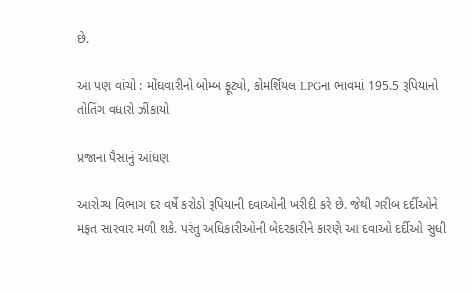છે.

આ પણ વાંચો : મોંઘવારીનો બોમ્બ ફૂટ્યો, કોમર્શિયલ LPGના ભાવમાં 195.5 રૂપિયાનો તોતિંગ વધારો ઝીંકાયો

પ્રજાના પૈસાનું આંધણ

આરોગ્ય વિભાગ દર વર્ષે કરોડો રૂપિયાની દવાઓની ખરીદી કરે છે. જેથી ગરીબ દર્દીઓને મફત સારવાર મળી શકે. પરંતુ અધિકારીઓની બેદરકારીને કારણે આ દવાઓ દર્દીઓ સુધી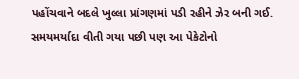પહોંચવાને બદલે ખુલ્લા પ્રાંગણમાં પડી રહીને ઝેર બની ગઈ. સમયમર્યાદા વીતી ગયા પછી પણ આ પેકેટોનો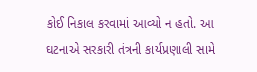કોઈ નિકાલ કરવામાં આવ્યો ન હતો. આ ઘટનાએ સરકારી તંત્રની કાર્યપ્રણાલી સામે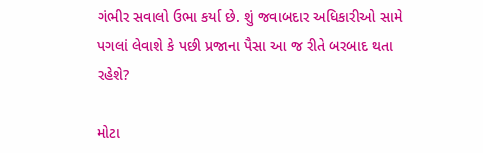ગંભીર સવાલો ઉભા કર્યા છે. શું જવાબદાર અધિકારીઓ સામે પગલાં લેવાશે કે પછી પ્રજાના પૈસા આ જ રીતે બરબાદ થતા રહેશે?

મોટા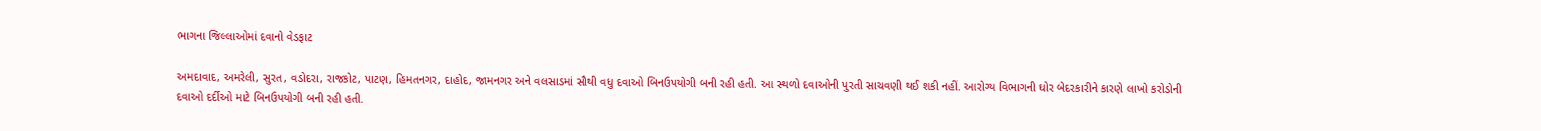ભાગના જિલ્લાઓમાં દવાનો વેડફાટ

અમદાવાદ, અમરેલી, સુરત, વડોદરા, રાજકોટ, પાટણ, હિમતનગર, દાહોદ, જામનગર અને વલસાડમાં સૌથી વધુ દવાઓ બિનઉપયોગી બની રહી હતી. આ સ્થળો દવાઓની પુરતી સાચવણી થઈ શકી નહીં. આરોગ્ય વિભાગની ઘોર બેદરકારીને કારણે લાખો કરોડોની દવાઓ દર્દીઓ માટે બિનઉપયોગી બની રહી હતી.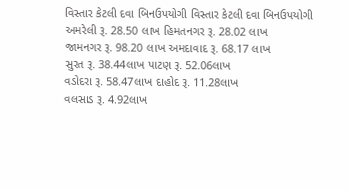વિસ્તાર કેટલી દવા બિનઉપયોગી વિસ્તાર કેટલી દવા બિનઉપયોગી
અમરેલી રૂ. 28.50 લાખ હિમતનગર રૂ. 28.02 લાખ
જામનગર રૂ. 98.20 લાખ અમદાવાદ રૂ. 68.17 લાખ
સુરત રૂ. 38.44લાખ પાટણ રૂ. 52.06લાખ
વડોદરા રૂ. 58.47લાખ દાહોદ રૂ. 11.28લાખ
વલસાડ રૂ. 4.92લાખ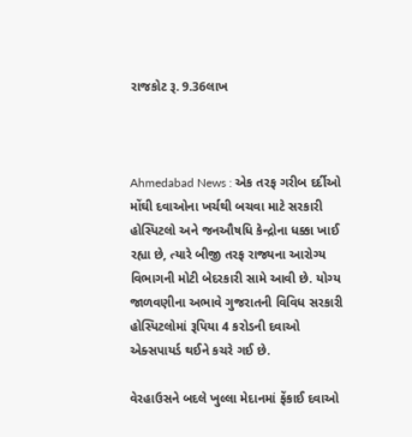રાજકોટ રૂ. 9.36લાખ



Ahmedabad News : એક તરફ ગરીબ દર્દીઓ મોંઘી દવાઓના ખર્ચથી બચવા માટે સરકારી હોસ્પિટલો અને જનઔષધિ કેન્દ્રોના ધક્કા ખાઈ રહ્યા છે, ત્યારે બીજી તરફ રાજ્યના આરોગ્ય વિભાગની મોટી બેદરકારી સામે આવી છે. યોગ્ય જાળવણીના અભાવે ગુજરાતની વિવિધ સરકારી હોસ્પિટલોમાં રૂપિયા 4 કરોડની દવાઓ એક્સપાયર્ડ થઈને કચરે ગઈ છે.

વેરહાઉસને બદલે ખુલ્લા મેદાનમાં ફેંકાઈ દવાઓ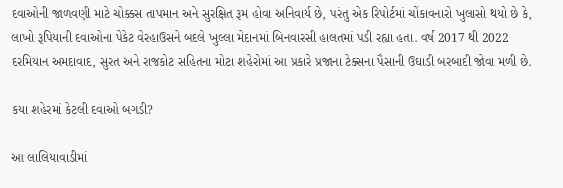દવાઓની જાળવણી માટે ચોક્કસ તાપમાન અને સુરક્ષિત રૂમ હોવા અનિવાર્ય છે, પરંતુ એક રિપોર્ટમાં ચોંકાવનારો ખુલાસો થયો છે કે, લાખો રૂપિયાની દવાઓના પેકેટ વેરહાઉસને બદલે ખુલ્લા મેદાનમાં બિનવારસી હાલતમાં પડી રહ્યા હતા. વર્ષ 2017 થી 2022 દરમિયાન અમદાવાદ, સુરત અને રાજકોટ સહિતના મોટા શહેરોમાં આ પ્રકારે પ્રજાના ટેક્સના પૈસાની ઉઘાડી બરબાદી જોવા મળી છે.

કયા શહેરમાં કેટલી દવાઓ બગડી?

આ લાલિયાવાડીમાં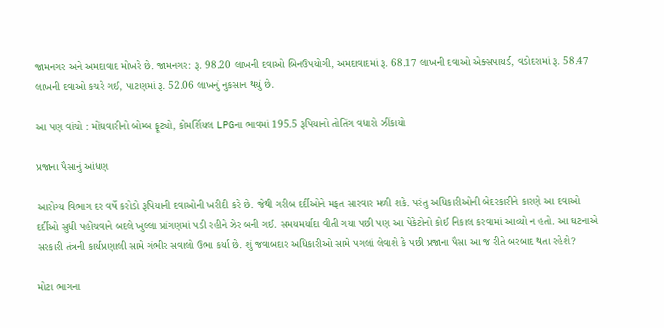જામનગર અને અમદાવાદ મોખરે છે. જામનગર: રૂ. 98.20 લાખની દવાઓ બિનઉપયોગી, અમદાવાદમાં રૂ. 68.17 લાખની દવાઓ એક્સપાયર્ડ, વડોદરામાં રૂ. 58.47 લાખની દવાઓ કચરે ગઈ, પાટણમાં રૂ. 52.06 લાખનું નુકસાન થયું છે.

આ પણ વાંચો : મોંઘવારીનો બોમ્બ ફૂટ્યો, કોમર્શિયલ LPGના ભાવમાં 195.5 રૂપિયાનો તોતિંગ વધારો ઝીંકાયો

પ્રજાના પૈસાનું આંધણ

આરોગ્ય વિભાગ દર વર્ષે કરોડો રૂપિયાની દવાઓની ખરીદી કરે છે. જેથી ગરીબ દર્દીઓને મફત સારવાર મળી શકે. પરંતુ અધિકારીઓની બેદરકારીને કારણે આ દવાઓ દર્દીઓ સુધી પહોંચવાને બદલે ખુલ્લા પ્રાંગણમાં પડી રહીને ઝેર બની ગઈ. સમયમર્યાદા વીતી ગયા પછી પણ આ પેકેટોનો કોઈ નિકાલ કરવામાં આવ્યો ન હતો. આ ઘટનાએ સરકારી તંત્રની કાર્યપ્રણાલી સામે ગંભીર સવાલો ઉભા કર્યા છે. શું જવાબદાર અધિકારીઓ સામે પગલાં લેવાશે કે પછી પ્રજાના પૈસા આ જ રીતે બરબાદ થતા રહેશે?

મોટા ભાગના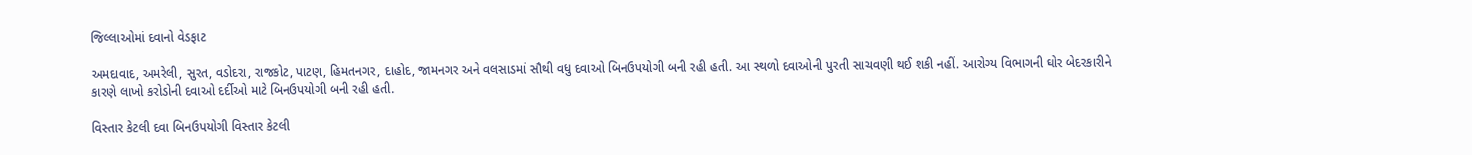જિલ્લાઓમાં દવાનો વેડફાટ

અમદાવાદ, અમરેલી, સુરત, વડોદરા, રાજકોટ, પાટણ, હિમતનગર, દાહોદ, જામનગર અને વલસાડમાં સૌથી વધુ દવાઓ બિનઉપયોગી બની રહી હતી. આ સ્થળો દવાઓની પુરતી સાચવણી થઈ શકી નહીં. આરોગ્ય વિભાગની ઘોર બેદરકારીને કારણે લાખો કરોડોની દવાઓ દર્દીઓ માટે બિનઉપયોગી બની રહી હતી.

વિસ્તાર કેટલી દવા બિનઉપયોગી વિસ્તાર કેટલી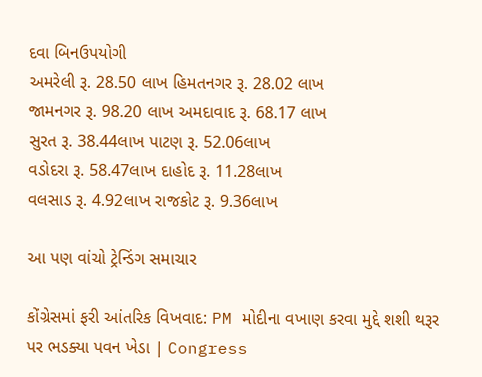દવા બિનઉપયોગી
અમરેલી રૂ. 28.50 લાખ હિમતનગર રૂ. 28.02 લાખ
જામનગર રૂ. 98.20 લાખ અમદાવાદ રૂ. 68.17 લાખ
સુરત રૂ. 38.44લાખ પાટણ રૂ. 52.06લાખ
વડોદરા રૂ. 58.47લાખ દાહોદ રૂ. 11.28લાખ
વલસાડ રૂ. 4.92લાખ રાજકોટ રૂ. 9.36લાખ

આ પણ વાંચો ટ્રેન્ડિંગ સમાચાર

કોંગ્રેસમાં ફરી આંતરિક વિખવાદ: PM મોદીના વખાણ કરવા મુદ્દે શશી થરૂર પર ભડક્યા પવન ખેડા | Congress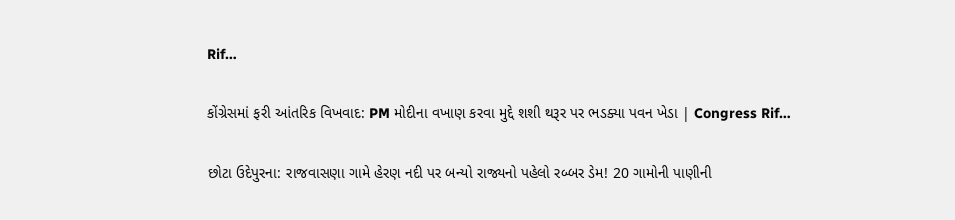Rif…

કોંગ્રેસમાં ફરી આંતરિક વિખવાદ: PM મોદીના વખાણ કરવા મુદ્દે શશી થરૂર પર ભડક્યા પવન ખેડા | Congress Rif…

છોટા ઉદેપુરના: રાજવાસણા ગામે હેરણ નદી પર બન્યો રાજ્યનો પહેલો રબ્બર ડેમ! 20 ગામોની પાણીની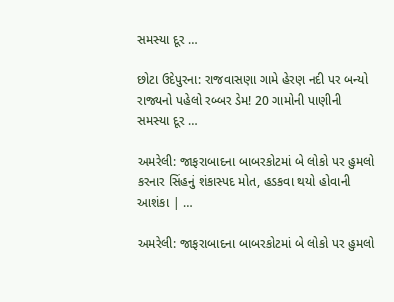સમસ્યા દૂર …

છોટા ઉદેપુરના: રાજવાસણા ગામે હેરણ નદી પર બન્યો રાજ્યનો પહેલો રબ્બર ડેમ! 20 ગામોની પાણીની સમસ્યા દૂર …

અમરેલી: જાફરાબાદના બાબરકોટમાં બે લોકો પર હુમલો કરનાર સિંહનું શંકાસ્પદ મોત, હડકવા થયો હોવાની આશંકા | …

અમરેલી: જાફરાબાદના બાબરકોટમાં બે લોકો પર હુમલો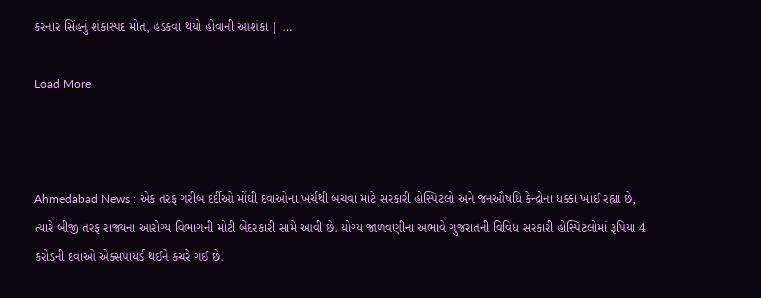કરનાર સિંહનું શંકાસ્પદ મોત, હડકવા થયો હોવાની આશંકા | …

Load More



Ahmedabad News : એક તરફ ગરીબ દર્દીઓ મોંઘી દવાઓના ખર્ચથી બચવા માટે સરકારી હોસ્પિટલો અને જનઔષધિ કેન્દ્રોના ધક્કા ખાઈ રહ્યા છે, ત્યારે બીજી તરફ રાજ્યના આરોગ્ય વિભાગની મોટી બેદરકારી સામે આવી છે. યોગ્ય જાળવણીના અભાવે ગુજરાતની વિવિધ સરકારી હોસ્પિટલોમાં રૂપિયા 4 કરોડની દવાઓ એક્સપાયર્ડ થઈને કચરે ગઈ છે.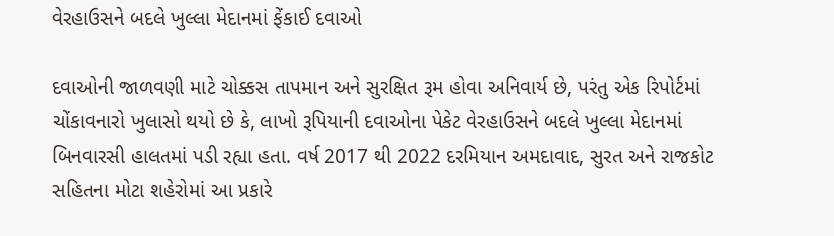વેરહાઉસને બદલે ખુલ્લા મેદાનમાં ફેંકાઈ દવાઓ

દવાઓની જાળવણી માટે ચોક્કસ તાપમાન અને સુરક્ષિત રૂમ હોવા અનિવાર્ય છે, પરંતુ એક રિપોર્ટમાં ચોંકાવનારો ખુલાસો થયો છે કે, લાખો રૂપિયાની દવાઓના પેકેટ વેરહાઉસને બદલે ખુલ્લા મેદાનમાં બિનવારસી હાલતમાં પડી રહ્યા હતા. વર્ષ 2017 થી 2022 દરમિયાન અમદાવાદ, સુરત અને રાજકોટ સહિતના મોટા શહેરોમાં આ પ્રકારે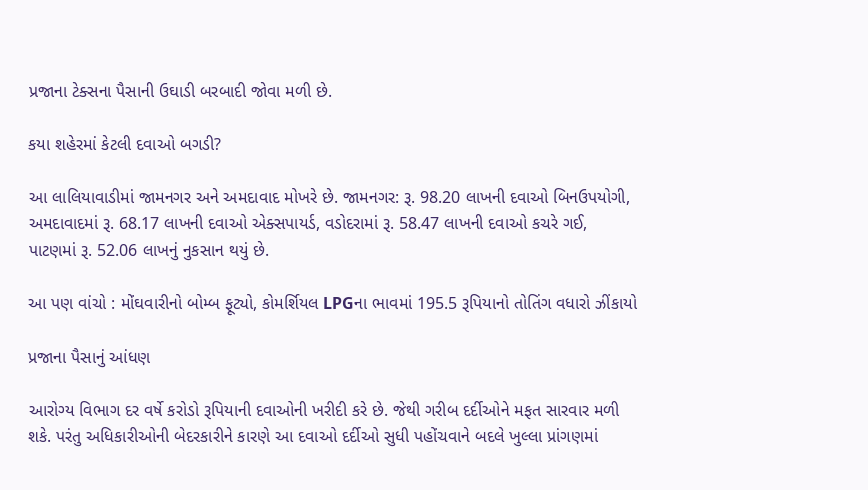પ્રજાના ટેક્સના પૈસાની ઉઘાડી બરબાદી જોવા મળી છે.

કયા શહેરમાં કેટલી દવાઓ બગડી?

આ લાલિયાવાડીમાં જામનગર અને અમદાવાદ મોખરે છે. જામનગર: રૂ. 98.20 લાખની દવાઓ બિનઉપયોગી, અમદાવાદમાં રૂ. 68.17 લાખની દવાઓ એક્સપાયર્ડ, વડોદરામાં રૂ. 58.47 લાખની દવાઓ કચરે ગઈ, પાટણમાં રૂ. 52.06 લાખનું નુકસાન થયું છે.

આ પણ વાંચો : મોંઘવારીનો બોમ્બ ફૂટ્યો, કોમર્શિયલ LPGના ભાવમાં 195.5 રૂપિયાનો તોતિંગ વધારો ઝીંકાયો

પ્રજાના પૈસાનું આંધણ

આરોગ્ય વિભાગ દર વર્ષે કરોડો રૂપિયાની દવાઓની ખરીદી કરે છે. જેથી ગરીબ દર્દીઓને મફત સારવાર મળી શકે. પરંતુ અધિકારીઓની બેદરકારીને કારણે આ દવાઓ દર્દીઓ સુધી પહોંચવાને બદલે ખુલ્લા પ્રાંગણમાં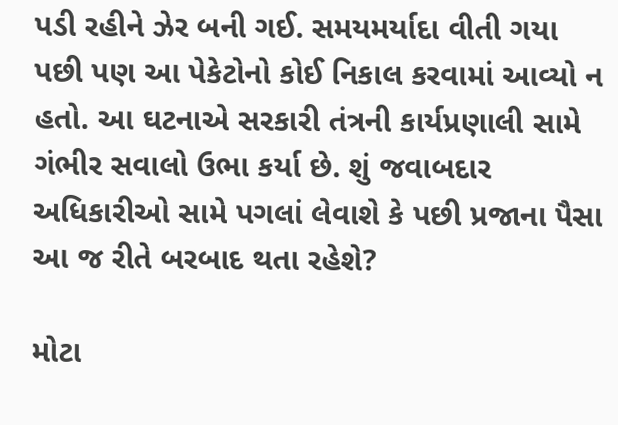પડી રહીને ઝેર બની ગઈ. સમયમર્યાદા વીતી ગયા પછી પણ આ પેકેટોનો કોઈ નિકાલ કરવામાં આવ્યો ન હતો. આ ઘટનાએ સરકારી તંત્રની કાર્યપ્રણાલી સામે ગંભીર સવાલો ઉભા કર્યા છે. શું જવાબદાર અધિકારીઓ સામે પગલાં લેવાશે કે પછી પ્રજાના પૈસા આ જ રીતે બરબાદ થતા રહેશે?

મોટા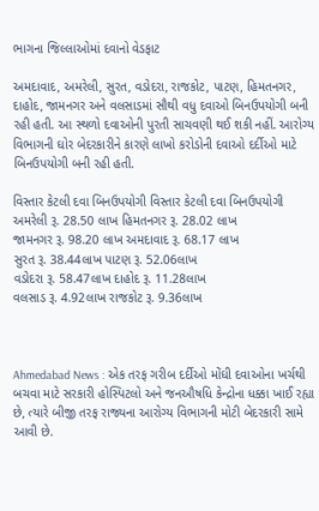ભાગના જિલ્લાઓમાં દવાનો વેડફાટ

અમદાવાદ, અમરેલી, સુરત, વડોદરા, રાજકોટ, પાટણ, હિમતનગર, દાહોદ, જામનગર અને વલસાડમાં સૌથી વધુ દવાઓ બિનઉપયોગી બની રહી હતી. આ સ્થળો દવાઓની પુરતી સાચવણી થઈ શકી નહીં. આરોગ્ય વિભાગની ઘોર બેદરકારીને કારણે લાખો કરોડોની દવાઓ દર્દીઓ માટે બિનઉપયોગી બની રહી હતી.

વિસ્તાર કેટલી દવા બિનઉપયોગી વિસ્તાર કેટલી દવા બિનઉપયોગી
અમરેલી રૂ. 28.50 લાખ હિમતનગર રૂ. 28.02 લાખ
જામનગર રૂ. 98.20 લાખ અમદાવાદ રૂ. 68.17 લાખ
સુરત રૂ. 38.44લાખ પાટણ રૂ. 52.06લાખ
વડોદરા રૂ. 58.47લાખ દાહોદ રૂ. 11.28લાખ
વલસાડ રૂ. 4.92લાખ રાજકોટ રૂ. 9.36લાખ



Ahmedabad News : એક તરફ ગરીબ દર્દીઓ મોંઘી દવાઓના ખર્ચથી બચવા માટે સરકારી હોસ્પિટલો અને જનઔષધિ કેન્દ્રોના ધક્કા ખાઈ રહ્યા છે, ત્યારે બીજી તરફ રાજ્યના આરોગ્ય વિભાગની મોટી બેદરકારી સામે આવી છે.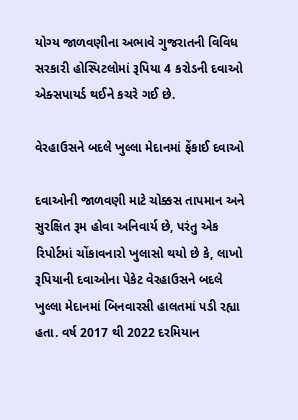યોગ્ય જાળવણીના અભાવે ગુજરાતની વિવિધ સરકારી હોસ્પિટલોમાં રૂપિયા 4 કરોડની દવાઓ એક્સપાયર્ડ થઈને કચરે ગઈ છે.

વેરહાઉસને બદલે ખુલ્લા મેદાનમાં ફેંકાઈ દવાઓ

દવાઓની જાળવણી માટે ચોક્કસ તાપમાન અને સુરક્ષિત રૂમ હોવા અનિવાર્ય છે, પરંતુ એક રિપોર્ટમાં ચોંકાવનારો ખુલાસો થયો છે કે, લાખો રૂપિયાની દવાઓના પેકેટ વેરહાઉસને બદલે ખુલ્લા મેદાનમાં બિનવારસી હાલતમાં પડી રહ્યા હતા. વર્ષ 2017 થી 2022 દરમિયાન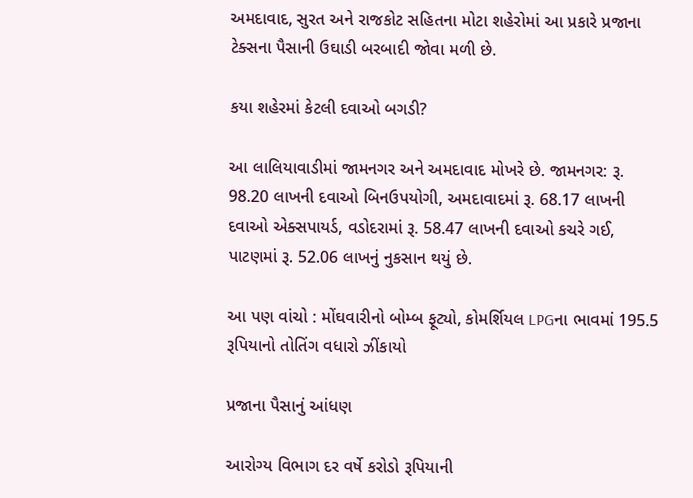અમદાવાદ, સુરત અને રાજકોટ સહિતના મોટા શહેરોમાં આ પ્રકારે પ્રજાના ટેક્સના પૈસાની ઉઘાડી બરબાદી જોવા મળી છે.

કયા શહેરમાં કેટલી દવાઓ બગડી?

આ લાલિયાવાડીમાં જામનગર અને અમદાવાદ મોખરે છે. જામનગર: રૂ. 98.20 લાખની દવાઓ બિનઉપયોગી, અમદાવાદમાં રૂ. 68.17 લાખની દવાઓ એક્સપાયર્ડ, વડોદરામાં રૂ. 58.47 લાખની દવાઓ કચરે ગઈ, પાટણમાં રૂ. 52.06 લાખનું નુકસાન થયું છે.

આ પણ વાંચો : મોંઘવારીનો બોમ્બ ફૂટ્યો, કોમર્શિયલ LPGના ભાવમાં 195.5 રૂપિયાનો તોતિંગ વધારો ઝીંકાયો

પ્રજાના પૈસાનું આંધણ

આરોગ્ય વિભાગ દર વર્ષે કરોડો રૂપિયાની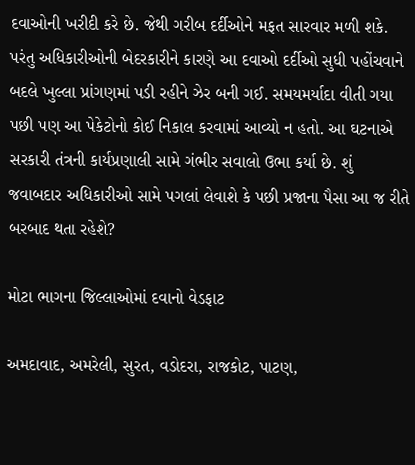દવાઓની ખરીદી કરે છે. જેથી ગરીબ દર્દીઓને મફત સારવાર મળી શકે. પરંતુ અધિકારીઓની બેદરકારીને કારણે આ દવાઓ દર્દીઓ સુધી પહોંચવાને બદલે ખુલ્લા પ્રાંગણમાં પડી રહીને ઝેર બની ગઈ. સમયમર્યાદા વીતી ગયા પછી પણ આ પેકેટોનો કોઈ નિકાલ કરવામાં આવ્યો ન હતો. આ ઘટનાએ સરકારી તંત્રની કાર્યપ્રણાલી સામે ગંભીર સવાલો ઉભા કર્યા છે. શું જવાબદાર અધિકારીઓ સામે પગલાં લેવાશે કે પછી પ્રજાના પૈસા આ જ રીતે બરબાદ થતા રહેશે?

મોટા ભાગના જિલ્લાઓમાં દવાનો વેડફાટ

અમદાવાદ, અમરેલી, સુરત, વડોદરા, રાજકોટ, પાટણ,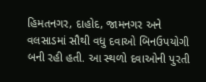હિમતનગર, દાહોદ, જામનગર અને વલસાડમાં સૌથી વધુ દવાઓ બિનઉપયોગી બની રહી હતી. આ સ્થળો દવાઓની પુરતી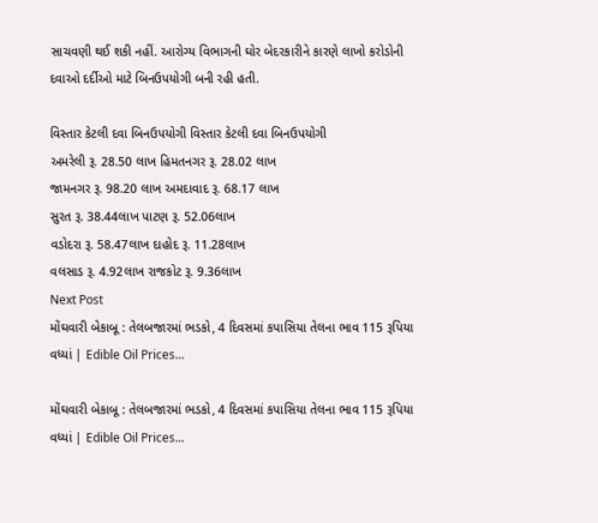સાચવણી થઈ શકી નહીં. આરોગ્ય વિભાગની ઘોર બેદરકારીને કારણે લાખો કરોડોની દવાઓ દર્દીઓ માટે બિનઉપયોગી બની રહી હતી.

વિસ્તાર કેટલી દવા બિનઉપયોગી વિસ્તાર કેટલી દવા બિનઉપયોગી
અમરેલી રૂ. 28.50 લાખ હિમતનગર રૂ. 28.02 લાખ
જામનગર રૂ. 98.20 લાખ અમદાવાદ રૂ. 68.17 લાખ
સુરત રૂ. 38.44લાખ પાટણ રૂ. 52.06લાખ
વડોદરા રૂ. 58.47લાખ દાહોદ રૂ. 11.28લાખ
વલસાડ રૂ. 4.92લાખ રાજકોટ રૂ. 9.36લાખ
Next Post
મોંઘવારી બેકાબૂ : તેલબજારમાં ભડકો, 4 દિવસમાં કપાસિયા તેલના ભાવ 115 રૂપિયા વધ્યાં | Edible Oil Prices…

મોંઘવારી બેકાબૂ : તેલબજારમાં ભડકો, 4 દિવસમાં કપાસિયા તેલના ભાવ 115 રૂપિયા વધ્યાં | Edible Oil Prices...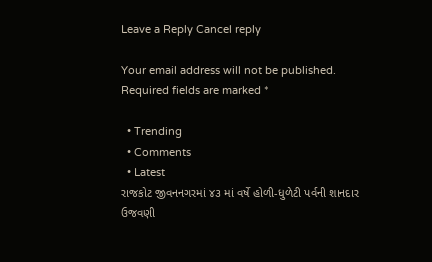Leave a Reply Cancel reply

Your email address will not be published. Required fields are marked *

  • Trending
  • Comments
  • Latest
રાજકોટ જીવનનગરમાં ૪૩ માં વર્ષે હોળી-ધુળેટી પર્વની શાનદાર ઉજવણી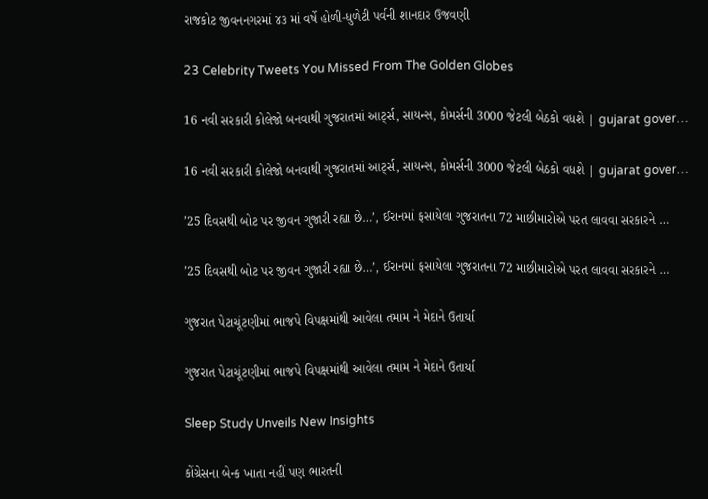રાજકોટ જીવનનગરમાં ૪૩ માં વર્ષે હોળી-ધુળેટી પર્વની શાનદાર ઉજવણી

23 Celebrity Tweets You Missed From The Golden Globes

16 નવી સરકારી કોલેજો બનવાથી ગુજરાતમાં આર્ટ્સ, સાયન્સ, કોમર્સની 3000 જેટલી બેઠકો વધશે | gujarat gover…

16 નવી સરકારી કોલેજો બનવાથી ગુજરાતમાં આર્ટ્સ, સાયન્સ, કોમર્સની 3000 જેટલી બેઠકો વધશે | gujarat gover…

’25 દિવસથી બોટ પર જીવન ગુજારી રહ્યા છે…’, ઈરાનમાં ફસાયેલા ગુજરાતના 72 માછીમારોએ પરત લાવવા સરકારને …

’25 દિવસથી બોટ પર જીવન ગુજારી રહ્યા છે…’, ઈરાનમાં ફસાયેલા ગુજરાતના 72 માછીમારોએ પરત લાવવા સરકારને …

ગુજરાત પેટાચૂંટણીમાં ભાજપે વિપક્ષમાંથી આવેલા તમામ ને મેદાને ઉતાર્યા

ગુજરાત પેટાચૂંટણીમાં ભાજપે વિપક્ષમાંથી આવેલા તમામ ને મેદાને ઉતાર્યા

Sleep Study Unveils New Insights

કોંગ્રેસના બેન્ક ખાતા નહીં પણ ભારતની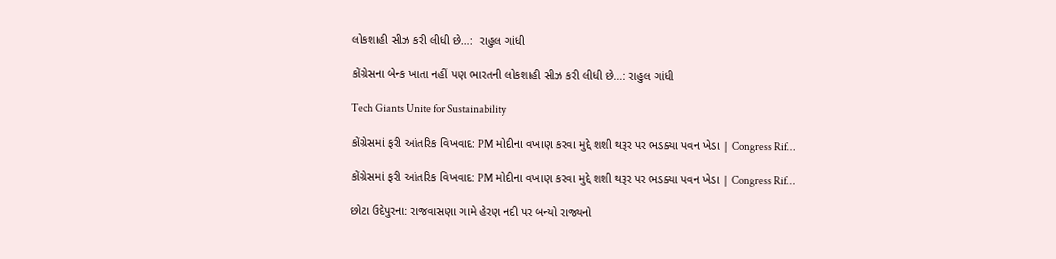લોકશાહી સીઝ કરી લીધી છે…:  રાહુલ ગાંધી

કોંગ્રેસના બેન્ક ખાતા નહીં પણ ભારતની લોકશાહી સીઝ કરી લીધી છે…: રાહુલ ગાંધી

Tech Giants Unite for Sustainability

કોંગ્રેસમાં ફરી આંતરિક વિખવાદ: PM મોદીના વખાણ કરવા મુદ્દે શશી થરૂર પર ભડક્યા પવન ખેડા | Congress Rif…

કોંગ્રેસમાં ફરી આંતરિક વિખવાદ: PM મોદીના વખાણ કરવા મુદ્દે શશી થરૂર પર ભડક્યા પવન ખેડા | Congress Rif…

છોટા ઉદેપુરના: રાજવાસણા ગામે હેરણ નદી પર બન્યો રાજ્યનો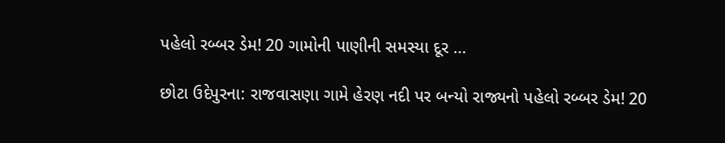પહેલો રબ્બર ડેમ! 20 ગામોની પાણીની સમસ્યા દૂર …

છોટા ઉદેપુરના: રાજવાસણા ગામે હેરણ નદી પર બન્યો રાજ્યનો પહેલો રબ્બર ડેમ! 20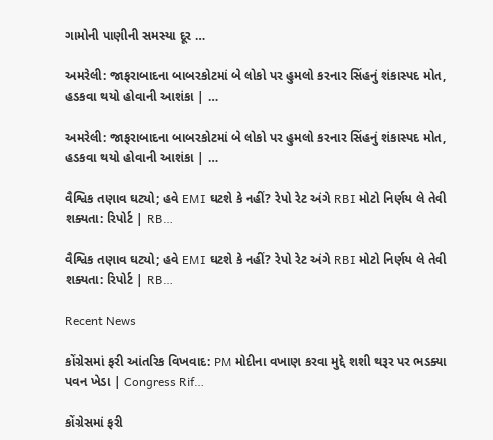ગામોની પાણીની સમસ્યા દૂર …

અમરેલી: જાફરાબાદના બાબરકોટમાં બે લોકો પર હુમલો કરનાર સિંહનું શંકાસ્પદ મોત, હડકવા થયો હોવાની આશંકા | …

અમરેલી: જાફરાબાદના બાબરકોટમાં બે લોકો પર હુમલો કરનાર સિંહનું શંકાસ્પદ મોત, હડકવા થયો હોવાની આશંકા | …

વૈશ્વિક તણાવ ઘટ્યો; હવે EMI ઘટશે કે નહીં? રેપો રેટ અંગે RBI મોટો નિર્ણય લે તેવી શક્યતા: રિપોર્ટ | RB…

વૈશ્વિક તણાવ ઘટ્યો; હવે EMI ઘટશે કે નહીં? રેપો રેટ અંગે RBI મોટો નિર્ણય લે તેવી શક્યતા: રિપોર્ટ | RB…

Recent News

કોંગ્રેસમાં ફરી આંતરિક વિખવાદ: PM મોદીના વખાણ કરવા મુદ્દે શશી થરૂર પર ભડક્યા પવન ખેડા | Congress Rif…

કોંગ્રેસમાં ફરી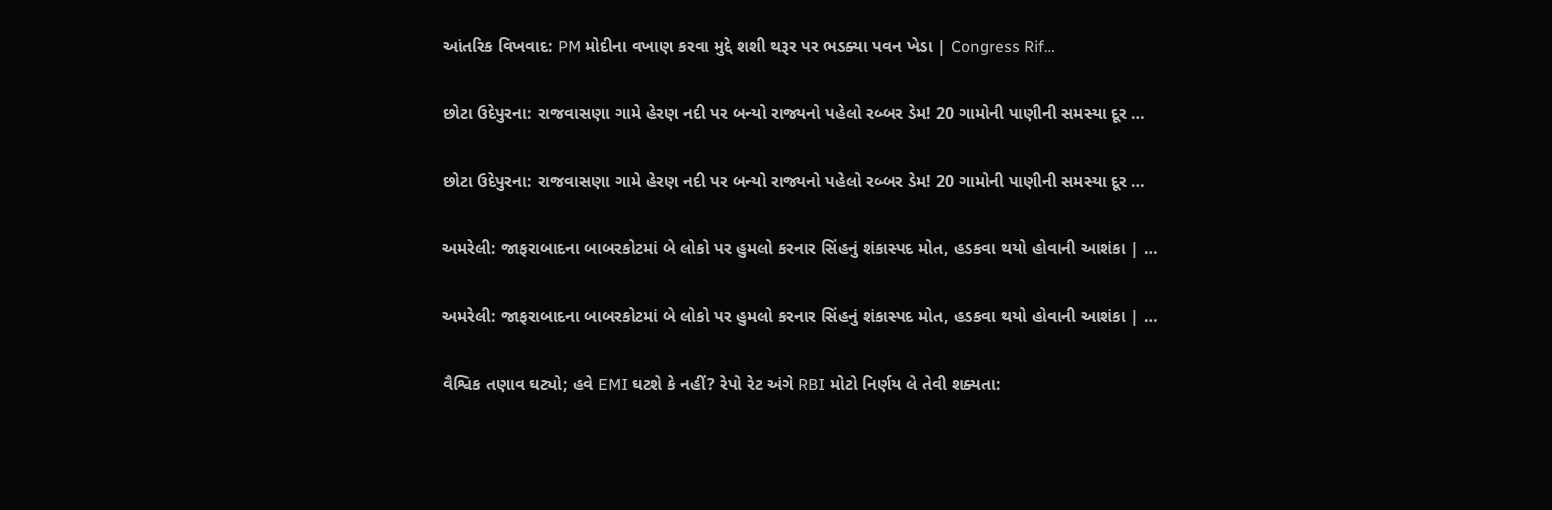આંતરિક વિખવાદ: PM મોદીના વખાણ કરવા મુદ્દે શશી થરૂર પર ભડક્યા પવન ખેડા | Congress Rif…

છોટા ઉદેપુરના: રાજવાસણા ગામે હેરણ નદી પર બન્યો રાજ્યનો પહેલો રબ્બર ડેમ! 20 ગામોની પાણીની સમસ્યા દૂર …

છોટા ઉદેપુરના: રાજવાસણા ગામે હેરણ નદી પર બન્યો રાજ્યનો પહેલો રબ્બર ડેમ! 20 ગામોની પાણીની સમસ્યા દૂર …

અમરેલી: જાફરાબાદના બાબરકોટમાં બે લોકો પર હુમલો કરનાર સિંહનું શંકાસ્પદ મોત, હડકવા થયો હોવાની આશંકા | …

અમરેલી: જાફરાબાદના બાબરકોટમાં બે લોકો પર હુમલો કરનાર સિંહનું શંકાસ્પદ મોત, હડકવા થયો હોવાની આશંકા | …

વૈશ્વિક તણાવ ઘટ્યો; હવે EMI ઘટશે કે નહીં? રેપો રેટ અંગે RBI મોટો નિર્ણય લે તેવી શક્યતા: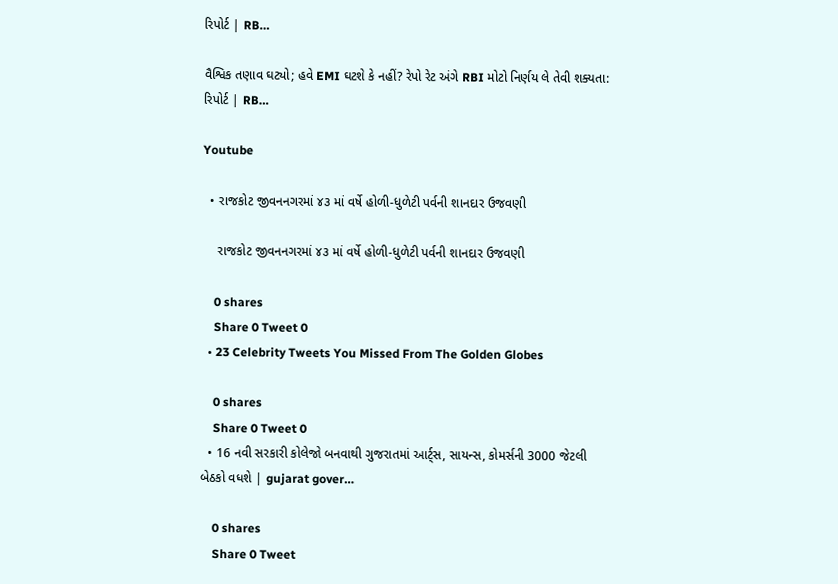રિપોર્ટ | RB…

વૈશ્વિક તણાવ ઘટ્યો; હવે EMI ઘટશે કે નહીં? રેપો રેટ અંગે RBI મોટો નિર્ણય લે તેવી શક્યતા: રિપોર્ટ | RB…

Youtube

  • રાજકોટ જીવનનગરમાં ૪૩ માં વર્ષે હોળી-ધુળેટી પર્વની શાનદાર ઉજવણી

    રાજકોટ જીવનનગરમાં ૪૩ માં વર્ષે હોળી-ધુળેટી પર્વની શાનદાર ઉજવણી

    0 shares
    Share 0 Tweet 0
  • 23 Celebrity Tweets You Missed From The Golden Globes

    0 shares
    Share 0 Tweet 0
  • 16 નવી સરકારી કોલેજો બનવાથી ગુજરાતમાં આર્ટ્સ, સાયન્સ, કોમર્સની 3000 જેટલી બેઠકો વધશે | gujarat gover…

    0 shares
    Share 0 Tweet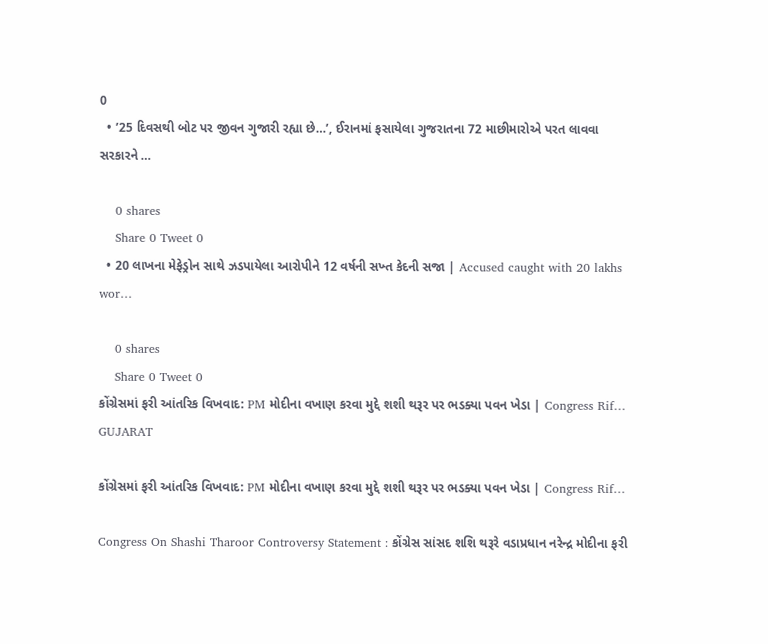0
  • ’25 દિવસથી બોટ પર જીવન ગુજારી રહ્યા છે…’, ઈરાનમાં ફસાયેલા ગુજરાતના 72 માછીમારોએ પરત લાવવા સરકારને …

    0 shares
    Share 0 Tweet 0
  • 20 લાખના મેફેડ્રોન સાથે ઝડપાયેલા આરોપીને 12 વર્ષની સખ્ત કેદની સજા | Accused caught with 20 lakhs wor…

    0 shares
    Share 0 Tweet 0
કોંગ્રેસમાં ફરી આંતરિક વિખવાદ: PM મોદીના વખાણ કરવા મુદ્દે શશી થરૂર પર ભડક્યા પવન ખેડા | Congress Rif…
GUJARAT

કોંગ્રેસમાં ફરી આંતરિક વિખવાદ: PM મોદીના વખાણ કરવા મુદ્દે શશી થરૂર પર ભડક્યા પવન ખેડા | Congress Rif…

Congress On Shashi Tharoor Controversy Statement : કોંગ્રેસ સાંસદ શશિ થરૂરે વડાપ્રધાન નરેન્દ્ર મોદીના ફરી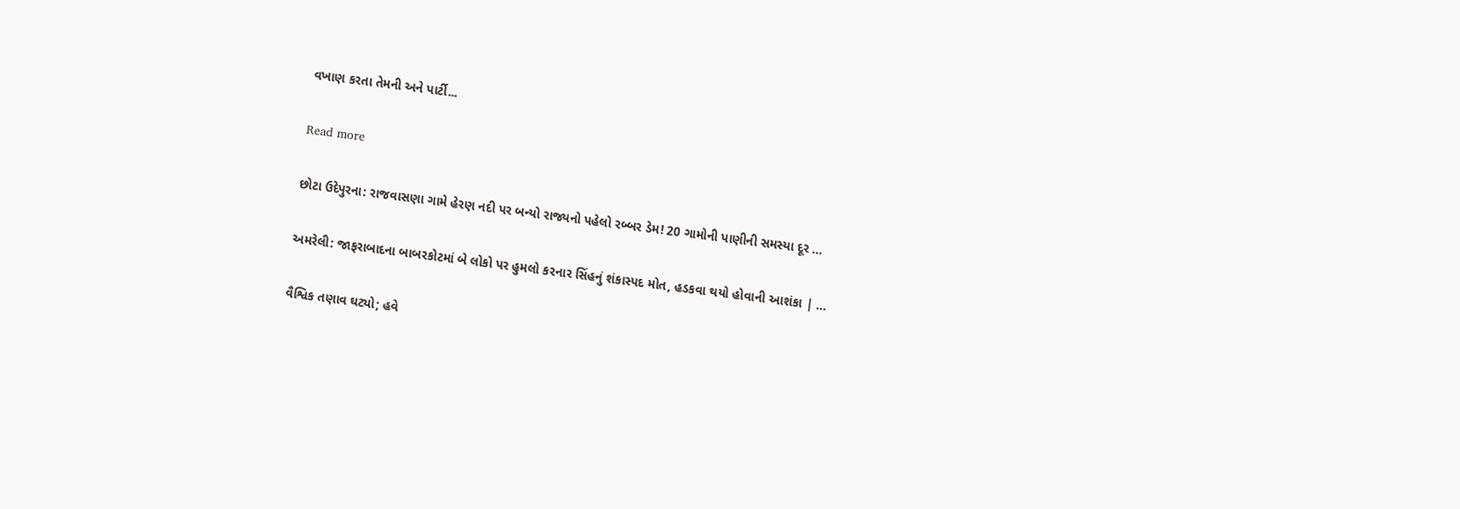વખાણ કરતા તેમની અને પાર્ટી...

Read more

છોટા ઉદેપુરના: રાજવાસણા ગામે હેરણ નદી પર બન્યો રાજ્યનો પહેલો રબ્બર ડેમ! 20 ગામોની પાણીની સમસ્યા દૂર …

અમરેલી: જાફરાબાદના બાબરકોટમાં બે લોકો પર હુમલો કરનાર સિંહનું શંકાસ્પદ મોત, હડકવા થયો હોવાની આશંકા | …

વૈશ્વિક તણાવ ઘટ્યો; હવે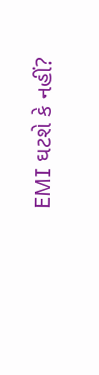EMI ઘટશે કે નહીં?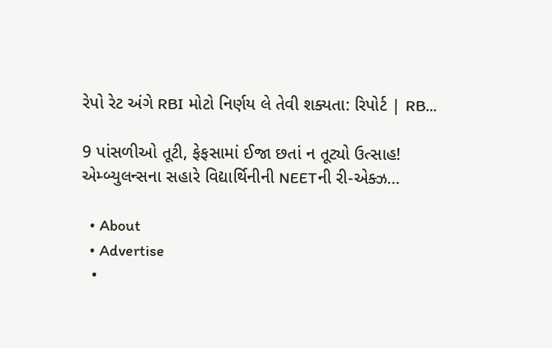રેપો રેટ અંગે RBI મોટો નિર્ણય લે તેવી શક્યતા: રિપોર્ટ | RB…

9 પાંસળીઓ તૂટી, ફેફસામાં ઈજા છતાં ન તૂટ્યો ઉત્સાહ! એમ્બ્યુલન્સના સહારે વિદ્યાર્થિનીની NEETની રી-એક્ઝ…

  • About
  • Advertise
  •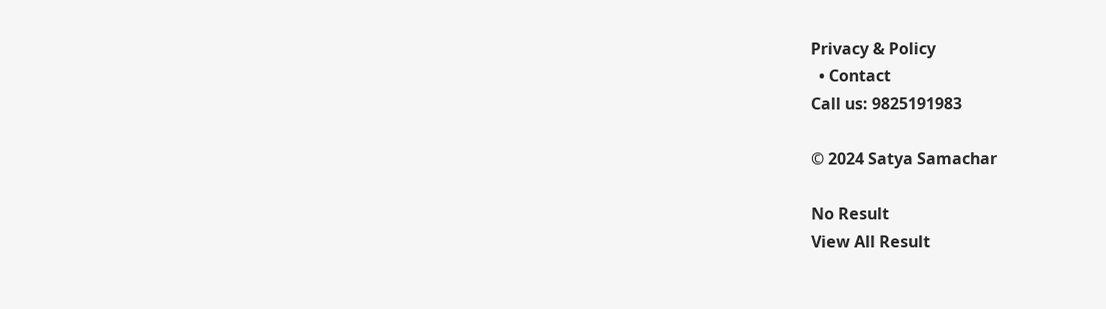Privacy & Policy
  • Contact
Call us: 9825191983

© 2024 Satya Samachar

No Result
View All Result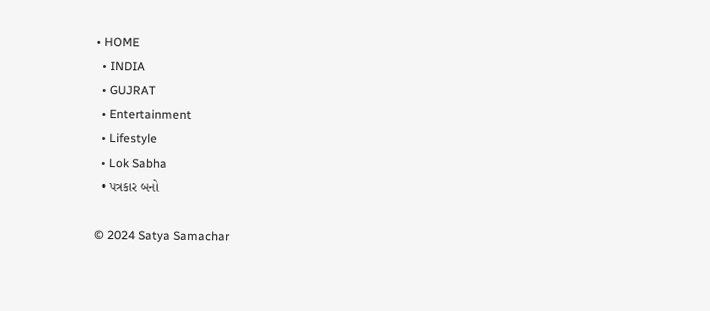• HOME
  • INDIA
  • GUJRAT
  • Entertainment
  • Lifestyle
  • Lok Sabha
  • પત્રકાર બનો

© 2024 Satya Samachar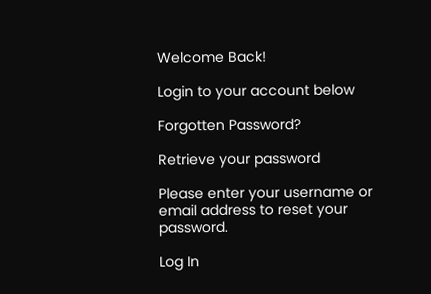Welcome Back!

Login to your account below

Forgotten Password?

Retrieve your password

Please enter your username or email address to reset your password.

Log In